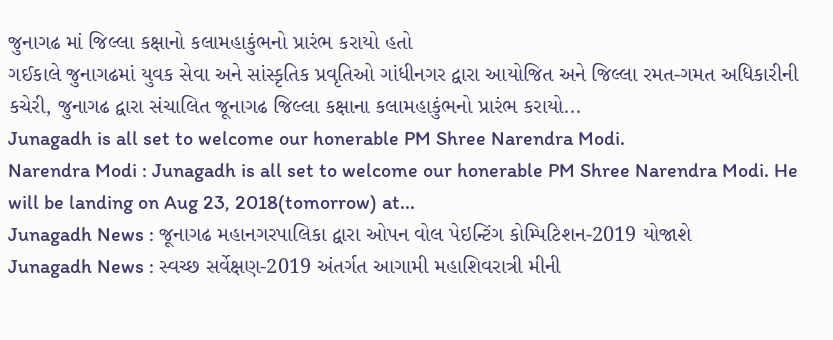જુનાગઢ માં જિલ્લા કક્ષાનો કલામહાકુંભનો પ્રારંભ કરાયો હતો
ગઈકાલે જુનાગઢમાં યુવક સેવા અને સાંસ્કૃતિક પ્રવૃતિઓ ગાંધીનગર દ્વારા આયોજિત અને જિલ્લા રમત-ગમત અધિકારીની કચેરી, જુનાગઢ દ્વારા સંચાલિત જૂનાગઢ જિલ્લા કક્ષાના કલામહાકુંભનો પ્રારંભ કરાયો...
Junagadh is all set to welcome our honerable PM Shree Narendra Modi.
Narendra Modi : Junagadh is all set to welcome our honerable PM Shree Narendra Modi. He will be landing on Aug 23, 2018(tomorrow) at...
Junagadh News : જૂનાગઢ મહાનગરપાલિકા દ્વારા ઓપન વોલ પેઇન્ટિંગ કોમ્પિટિશન-2019 યોજાશે
Junagadh News : સ્વચ્છ સર્વેક્ષણ-2019 અંતર્ગત આગામી મહાશિવરાત્રી મીની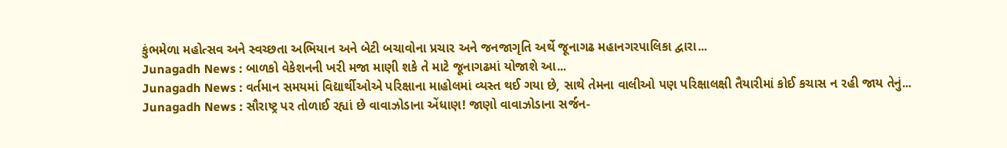કુંભમેળા મહોત્સવ અને સ્વચ્છતા અભિયાન અને બેટી બચાવોના પ્રચાર અને જનજાગૃતિ અર્થે જૂનાગઢ મહાનગરપાલિકા દ્વારા...
Junagadh News : બાળકો વેકેશનની ખરી મજા માણી શકે તે માટે જૂનાગઢમાં યોજાશે આ...
Junagadh News : વર્તમાન સમયમાં વિદ્યાર્થીઓએ પરિક્ષાના માહોલમાં વ્યસ્ત થઈ ગયા છે, સાથે તેમના વાલીઓ પણ પરિક્ષાલક્ષી તૈયારીમાં કોઈ કચાસ ન રહી જાય તેનું...
Junagadh News : સૌરાષ્ટ્ર પર તોળાઈ રહ્યાં છે વાવાઝોડાના એંધાણ! જાણો વાવાઝોડાના સર્જન-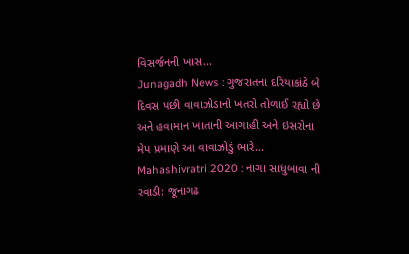વિસર્જનની ખાસ...
Junagadh News : ગુજરાતના દરિયાકાંઠે બે દિવસ પછી વાવાઝોડાનો ખતરો તોળાઈ રહ્યો છે અને હવામાન ખાતાની આગાહી અને ઇસરોના મેપ પ્રમાણે આ વાવાઝોડું ભારે...
Mahashivratri 2020 : નાગા સાધુબાવા ની રવાડી: જૂનાગઢ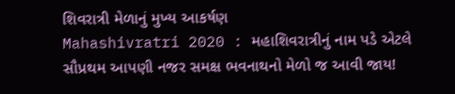શિવરાત્રી મેળાનું મુખ્ય આકર્ષણ
Mahashivratri 2020 : મહાશિવરાત્રીનું નામ પડે એટલે સૌપ્રથમ આપણી નજર સમક્ષ ભવનાથનો મેળો જ આવી જાય!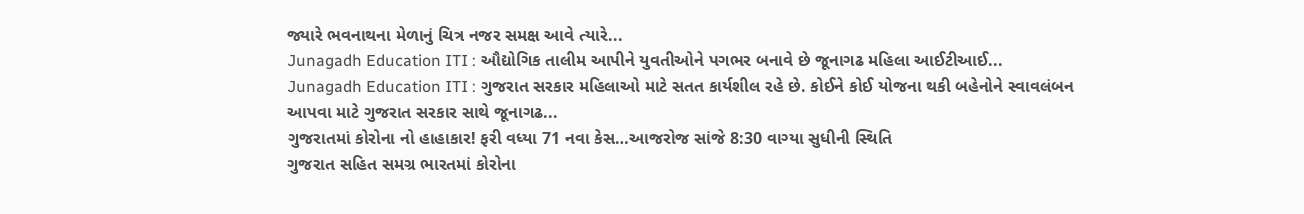જ્યારે ભવનાથના મેળાનું ચિત્ર નજર સમક્ષ આવે ત્યારે...
Junagadh Education ITI : ઔદ્યોગિક તાલીમ આપીને યુવતીઓને પગભર બનાવે છે જૂનાગઢ મહિલા આઈટીઆઈ...
Junagadh Education ITI : ગુજરાત સરકાર મહિલાઓ માટે સતત કાર્યશીલ રહે છે. કોઈને કોઈ યોજના થકી બહેનોને સ્વાવલંબન આપવા માટે ગુજરાત સરકાર સાથે જૂનાગઢ...
ગુજરાતમાં કોરોના નો હાહાકાર! ફરી વધ્યા 71 નવા કેસ…આજરોજ સાંજે 8:30 વાગ્યા સુધીની સ્થિતિ
ગુજરાત સહિત સમગ્ર ભારતમાં કોરોના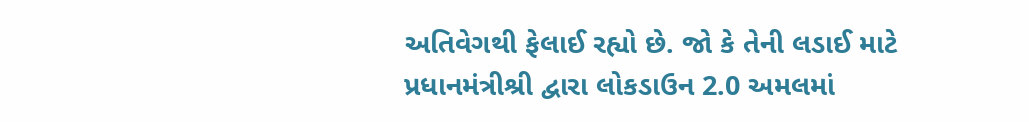અતિવેગથી ફેલાઈ રહ્યો છે. જો કે તેની લડાઈ માટે પ્રધાનમંત્રીશ્રી દ્વારા લોકડાઉન 2.0 અમલમાં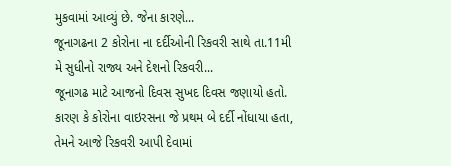મુકવામાં આવ્યું છે. જેના કારણે...
જૂનાગઢના 2 કોરોના ના દર્દીઓની રિકવરી સાથે તા.11મી મે સુધીનો રાજ્ય અને દેશનો રિકવરી...
જૂનાગઢ માટે આજનો દિવસ સુખદ દિવસ જણાયો હતો. કારણ કે કોરોના વાઇરસના જે પ્રથમ બે દર્દી નોંધાયા હતા, તેમને આજે રિકવરી આપી દેવામાં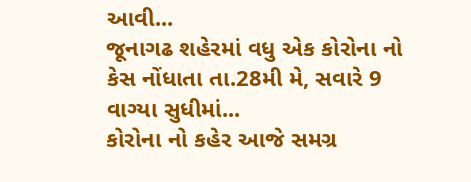આવી...
જૂનાગઢ શહેરમાં વધુ એક કોરોના નો કેસ નોંધાતા તા.28મી મે, સવારે 9 વાગ્યા સુધીમાં...
કોરોના નો કહેર આજે સમગ્ર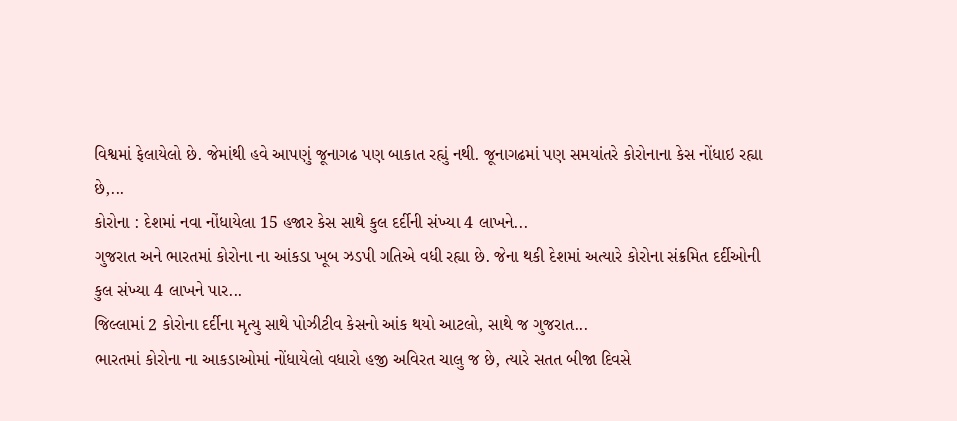વિશ્વમાં ફેલાયેલો છે. જેમાંથી હવે આપણું જૂનાગઢ પણ બાકાત રહ્યું નથી. જૂનાગઢમાં પણ સમયાંતરે કોરોનાના કેસ નોંધાઇ રહ્યા છે,...
કોરોના : દેશમાં નવા નોંધાયેલા 15 હજાર કેસ સાથે કુલ દર્દીની સંખ્યા 4 લાખને...
ગુજરાત અને ભારતમાં કોરોના ના આંકડા ખૂબ ઝડપી ગતિએ વધી રહ્યા છે. જેના થકી દેશમાં અત્યારે કોરોના સંક્રમિત દર્દીઓની કુલ સંખ્યા 4 લાખને પાર...
જિલ્લામાં 2 કોરોના દર્દીના મૃત્યુ સાથે પોઝીટીવ કેસનો આંક થયો આટલો, સાથે જ ગુજરાત...
ભારતમાં કોરોના ના આકડાઓમાં નોંધાયેલો વધારો હજી અવિરત ચાલુ જ છે, ત્યારે સતત બીજા દિવસે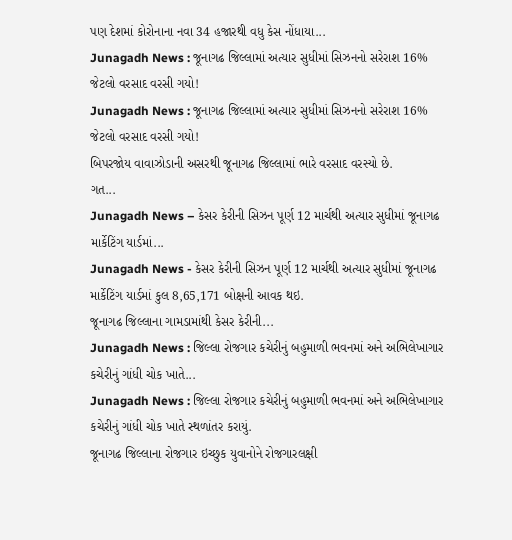પણ દેશમાં કોરોનાના નવા 34 હજારથી વધુ કેસ નોંધાયા...
Junagadh News : જૂનાગઢ જિલ્લામાં અત્યાર સુધીમાં સિઝનનો સરેરાશ 16% જેટલો વરસાદ વરસી ગયો!
Junagadh News : જૂનાગઢ જિલ્લામાં અત્યાર સુધીમાં સિઝનનો સરેરાશ 16% જેટલો વરસાદ વરસી ગયો!
બિપરજોય વાવાઝોડાની અસરથી જૂનાગઢ જિલ્લામાં ભારે વરસાદ વરસ્યો છે.
ગત...
Junagadh News – કેસર કેરીની સિઝન પૂર્ણ 12 માર્ચથી અત્યાર સુધીમાં જૂનાગઢ માર્કેટિંગ યાર્ડમાં...
Junagadh News - કેસર કેરીની સિઝન પૂર્ણ 12 માર્ચથી અત્યાર સુધીમાં જૂનાગઢ માર્કેટિંગ યાર્ડમાં કુલ 8,65,171 બોક્ષની આવક થઇ.
જૂનાગઢ જિલ્લાના ગામડામાંથી કેસર કેરીની...
Junagadh News : જિલ્લા રોજગાર કચેરીનું બહુમાળી ભવનમાં અને અભિલેખાગાર કચેરીનું ગાંધી ચોક ખાતે...
Junagadh News : જિલ્લા રોજગાર કચેરીનું બહુમાળી ભવનમાં અને અભિલેખાગાર કચેરીનું ગાંધી ચોક ખાતે સ્થળાંતર કરાયું.
જૂનાગઢ જિલ્લાના રોજગાર ઇચ્છુક યુવાનોને રોજગારલક્ષી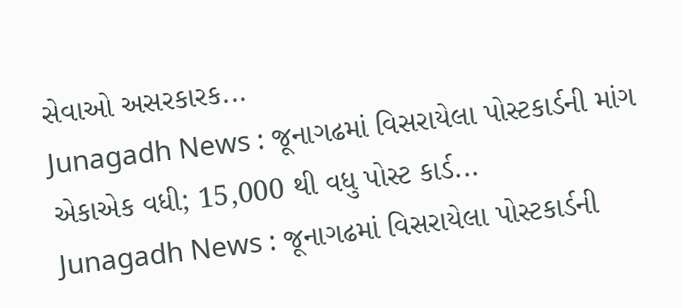સેવાઓ અસરકારક...
Junagadh News : જૂનાગઢમાં વિસરાયેલા પોસ્ટકાર્ડની માંગ એકાએક વધી; 15,000 થી વધુ પોસ્ટ કાર્ડ...
Junagadh News : જૂનાગઢમાં વિસરાયેલા પોસ્ટકાર્ડની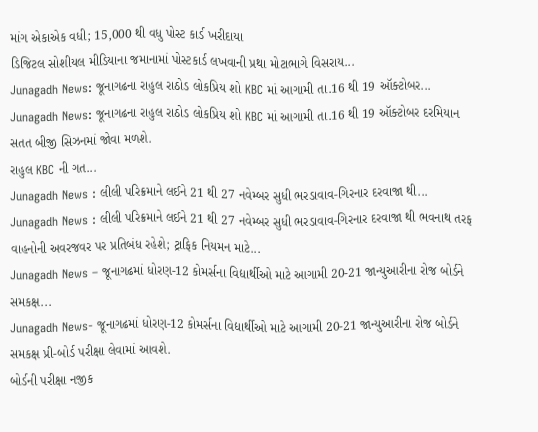માંગ એકાએક વધી; 15,000 થી વધુ પોસ્ટ કાર્ડ ખરીદાયા
ડિજિટલ સોશીયલ મીડિયાના જમાનામાં પોસ્ટકાર્ડ લખવાની પ્રથા મોટાભાગે વિસરાય...
Junagadh News: જૂનાગઢના રાહુલ રાઠોડ લોકપ્રિય શો KBC માં આગામી તા.16 થી 19 ઑક્ટોબર...
Junagadh News: જૂનાગઢના રાહુલ રાઠોડ લોકપ્રિય શો KBC માં આગામી તા.16 થી 19 ઑક્ટોબર દરમિયાન સતત બીજી સિઝનમાં જોવા મળશે.
રાહુલ KBC ની ગત...
Junagadh News : લીલી પરિક્રમાને લઈને 21 થી 27 નવેમ્બર સુધી ભરડાવાવ-ગિરનાર દરવાજા થી...
Junagadh News : લીલી પરિક્રમાને લઈને 21 થી 27 નવેમ્બર સુધી ભરડાવાવ-ગિરનાર દરવાજા થી ભવનાથ તરફ વાહનોની અવરજવર પર પ્રતિબંધ રહેશે; ટ્રાફિક નિયમન માટે...
Junagadh News – જૂનાગઢમાં ધોરણ-12 કોમર્સના વિદ્યાર્થીઓ માટે આગામી 20-21 જાન્યુઆરીના રોજ બોર્ડને સમકક્ષ...
Junagadh News- જૂનાગઢમાં ધોરણ-12 કોમર્સના વિદ્યાર્થીઓ માટે આગામી 20-21 જાન્યુઆરીના રોજ બોર્ડને સમકક્ષ પ્રી-બોર્ડ પરીક્ષા લેવામાં આવશે.
બોર્ડની પરીક્ષા નજીક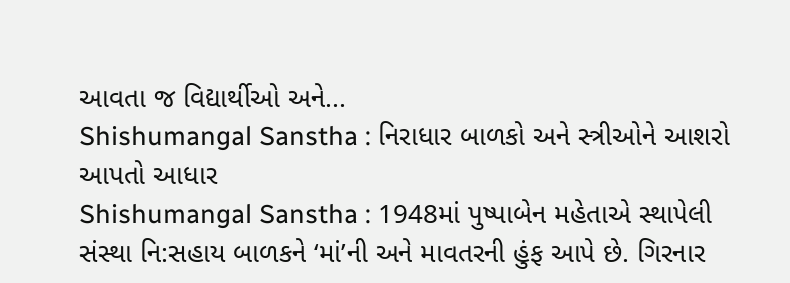આવતા જ વિદ્યાર્થીઓ અને...
Shishumangal Sanstha : નિરાધાર બાળકો અને સ્ત્રીઓને આશરો આપતો આધાર
Shishumangal Sanstha : 1948માં પુષ્પાબેન મહેતાએ સ્થાપેલી સંસ્થા નિ:સહાય બાળકને ‘માં’ની અને માવતરની હુંફ આપે છે. ગિરનાર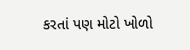કરતાં પણ મોટો ખોળો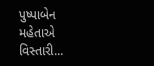પુષ્પાબેન મહેતાએ વિસ્તારી...